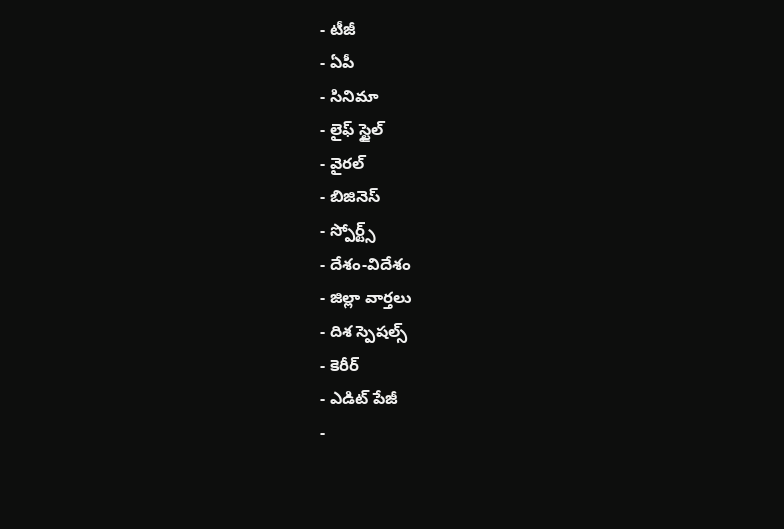- టీజీ
- ఏపీ
- సినిమా
- లైఫ్ స్టైల్
- వైరల్
- బిజినెస్
- స్పోర్ట్స్
- దేశం-విదేశం
- జిల్లా వార్తలు
- దిశ స్పెషల్స్
- కెరీర్
- ఎడిట్ పేజీ
-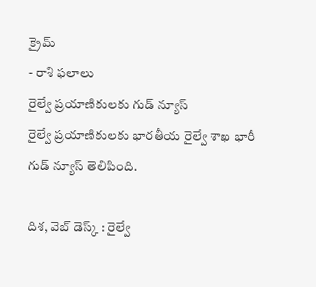క్రైమ్
- రాశి ఫలాలు
రైల్వే ప్రయాణికులకు గుడ్ న్యూస్
రైల్వే ప్రయాణికులకు భారతీయ రైల్వే శాఖ భారీ గుడ్ న్యూస్ తెలిపింది.

దిశ, వెబ్ డెస్క్ : రైల్వే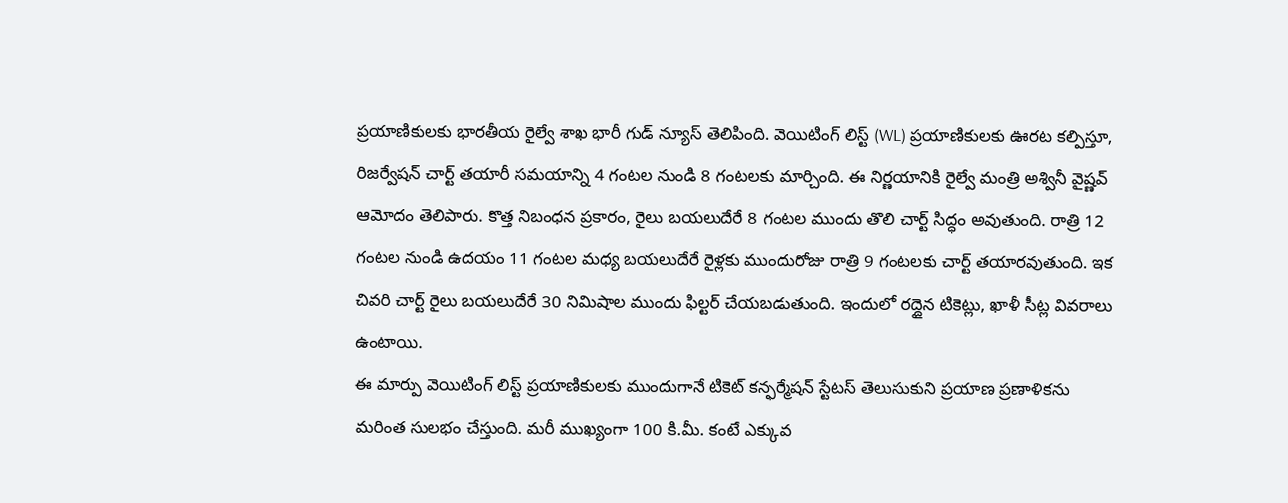ప్రయాణికులకు భారతీయ రైల్వే శాఖ భారీ గుడ్ న్యూస్ తెలిపింది. వెయిటింగ్ లిస్ట్ (WL) ప్రయాణికులకు ఊరట కల్పిస్తూ, రిజర్వేషన్ చార్ట్ తయారీ సమయాన్ని 4 గంటల నుండి 8 గంటలకు మార్చింది. ఈ నిర్ణయానికి రైల్వే మంత్రి అశ్వినీ వైష్ణవ్ ఆమోదం తెలిపారు. కొత్త నిబంధన ప్రకారం, రైలు బయలుదేరే 8 గంటల ముందు తొలి చార్ట్ సిద్ధం అవుతుంది. రాత్రి 12 గంటల నుండి ఉదయం 11 గంటల మధ్య బయలుదేరే రైళ్లకు ముందురోజు రాత్రి 9 గంటలకు చార్ట్ తయారవుతుంది. ఇక చివరి చార్ట్ రైలు బయలుదేరే 30 నిమిషాల ముందు ఫిల్టర్ చేయబడుతుంది. ఇందులో రద్దైన టికెట్లు, ఖాళీ సీట్ల వివరాలు ఉంటాయి.
ఈ మార్పు వెయిటింగ్ లిస్ట్ ప్రయాణికులకు ముందుగానే టికెట్ కన్ఫర్మేషన్ స్టేటస్ తెలుసుకుని ప్రయాణ ప్రణాళికను మరింత సులభం చేస్తుంది. మరీ ముఖ్యంగా 100 కి.మీ. కంటే ఎక్కువ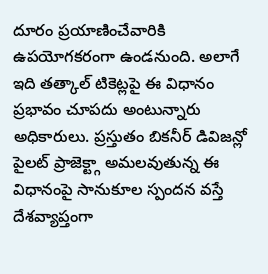దూరం ప్రయాణించేవారికి ఉపయోగకరంగా ఉండనుంది. అలాగే ఇది తత్కాల్ టికెట్లపై ఈ విధానం ప్రభావం చూపదు అంటున్నారు అధికారులు. ప్రస్తుతం బికనీర్ డివిజన్లో పైలట్ ప్రాజెక్ట్గా అమలవుతున్న ఈ విధానంపై సానుకూల స్పందన వస్తే దేశవ్యాప్తంగా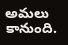అమలు కానుంది.